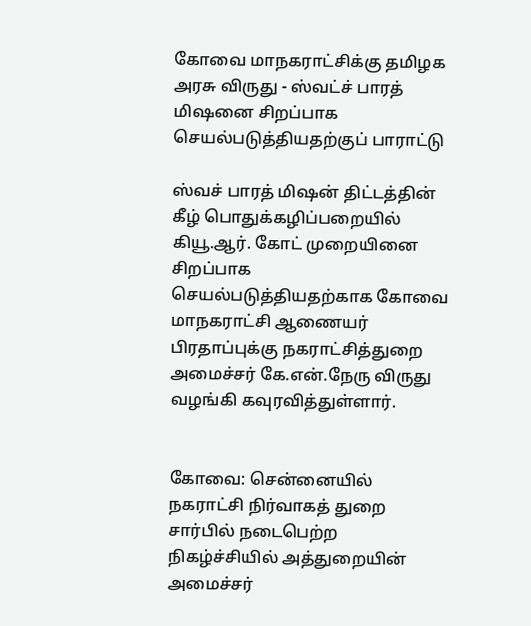கோவை மாநகராட்சிக்கு தமிழக அரசு விருது - ஸ்வட்ச் பாரத் மிஷனை சிறப்பாக செயல்படுத்தியதற்குப் பாராட்டு

ஸ்வச் பாரத் மிஷன் திட்டத்தின் கீழ் பொதுக்கழிப்பறையில் கியூ.ஆர். கோட் முறையினை சிறப்பாக செயல்படுத்தியதற்காக கோவை மாநகராட்சி ஆணையர் பிரதாப்புக்கு நகராட்சித்துறை அமைச்சர் கே.என்.நேரு விருது வழங்கி கவுரவித்துள்ளார்.


கோவை: சென்னையில் நகராட்சி நிர்வாகத் துறை சார்பில் நடைபெற்ற நிகழ்ச்சியில் அத்துறையின் அமைச்சர்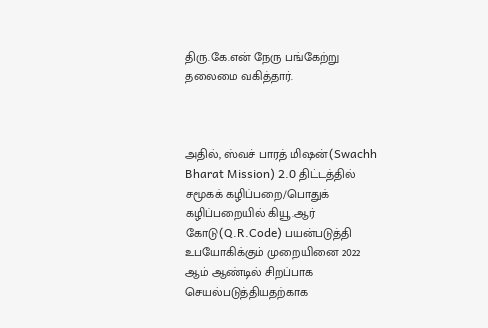திரு.கே.என் நேரு பங்கேற்று தலைமை வகித்தார்.



அதில், ஸ்வச் பாரத் மிஷன்(Swachh Bharat Mission) 2.0 திட்டத்தில் சமூகக் கழிப்பறை/பொதுக் கழிப்பறையில் கியூ.ஆர் கோடு(Q.R.Code) பயன்படுத்தி உபயோகிக்கும் முறையினை 2022 ஆம் ஆண்டில் சிறப்பாக செயல்படுத்தியதற்காக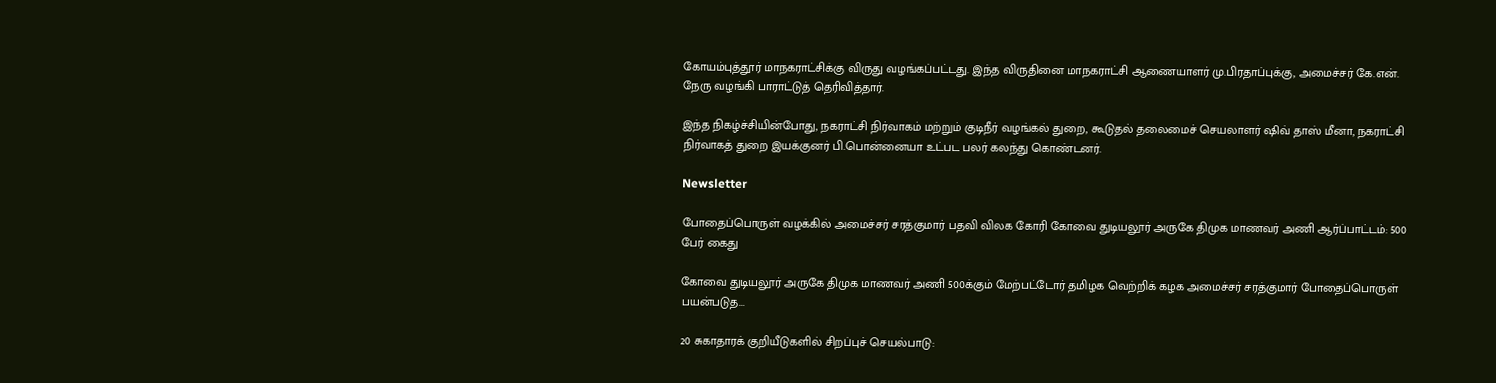கோயம்புத்தூர் மாநகராட்சிக்கு விருது வழங்கப்பட்டது. இந்த விருதினை மாநகராட்சி ஆணையாளர் மு.பிரதாப்புக்கு, அமைச்சர் கே.என். நேரு வழங்கி பாராட்டுத் தெரிவித்தார்.

இந்த நிகழ்ச்சியின்போது, நகராட்சி நிர்வாகம் மற்றும் குடிநீர் வழங்கல் துறை, கூடுதல் தலைமைச் செயலாளர் ஷிவ் தாஸ் மீனா, நகராட்சி நிர்வாகத் துறை இயக்குனர் பி.பொன்னையா உட்பட பலர் கலந்து கொண்டனர்.

Newsletter

போதைப்பொருள் வழக்கில் அமைச்சர் சரத்குமார் பதவி விலக கோரி கோவை துடியலூர் அருகே திமுக மாணவர் அணி ஆர்ப்பாட்டம்: 500 பேர் கைது

கோவை துடியலூர் அருகே திமுக மாணவர் அணி 500க்கும் மேற்பட்டோர் தமிழக வெற்றிக் கழக அமைச்சர் சரத்குமார் போதைப்பொருள் பயன்படுத...

20 சுகாதாரக் குறியீடுகளில் சிறப்புச் செயல்பாடு: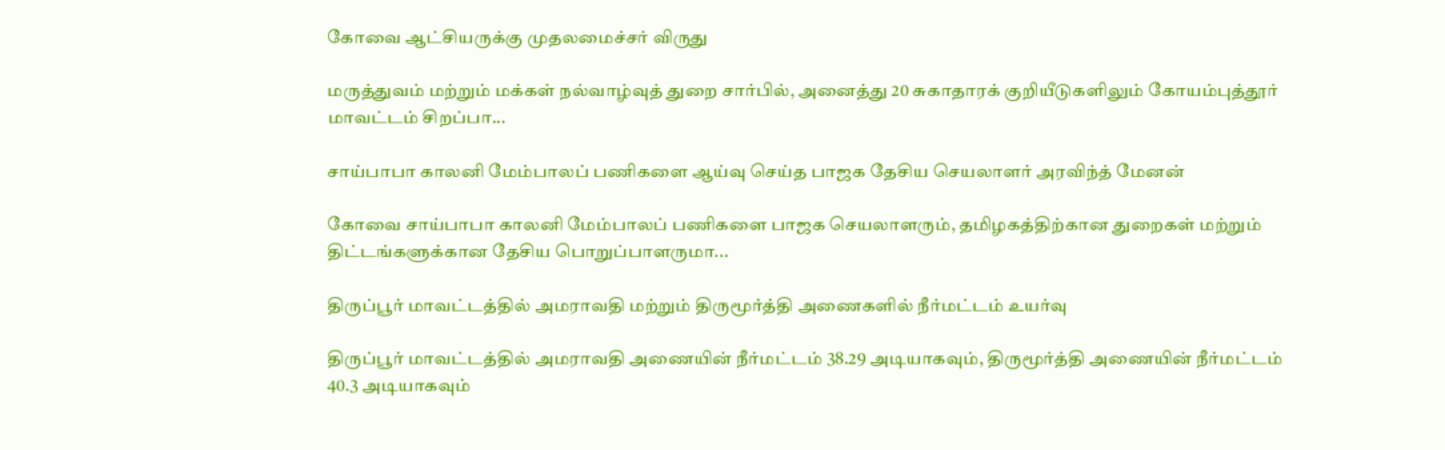கோவை ஆட்சியருக்கு முதலமைச்சர் விருது

மருத்துவம் மற்றும் மக்கள் நல்வாழ்வுத் துறை சார்பில், அனைத்து 20 சுகாதாரக் குறியீடுகளிலும் கோயம்புத்தூர் மாவட்டம் சிறப்பா...

சாய்பாபா காலனி மேம்பாலப் பணிகளை ஆய்வு செய்த பாஜக தேசிய செயலாளர் அரவிந்த் மேனன்

கோவை சாய்பாபா காலனி மேம்பாலப் பணிகளை பாஜக செயலாளரும், தமிழகத்திற்கான துறைகள் மற்றும் திட்டங்களுக்கான தேசிய பொறுப்பாளருமா...

திருப்பூர் மாவட்டத்தில் அமராவதி மற்றும் திருமூர்த்தி அணைகளில் நீர்மட்டம் உயர்வு

திருப்பூர் மாவட்டத்தில் அமராவதி அணையின் நீர்மட்டம் 38.29 அடியாகவும், திருமூர்த்தி அணையின் நீர்மட்டம் 40.3 அடியாகவும்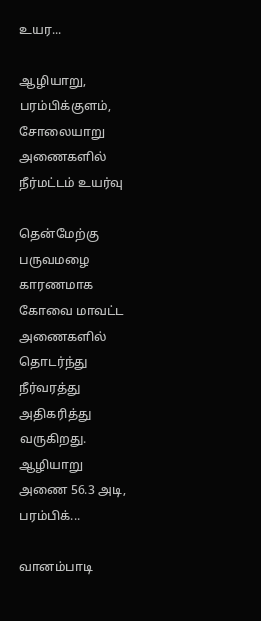உயர...

ஆழியாறு, பரம்பிக்குளம், சோலையாறு அணைகளில் நீர்மட்டம் உயர்வு

தென்மேற்கு பருவமழை காரணமாக கோவை மாவட்ட அணைகளில் தொடர்ந்து நீர்வரத்து அதிகரித்து வருகிறது. ஆழியாறு அணை 56.3 அடி, பரம்பிக்...

வானம்பாடி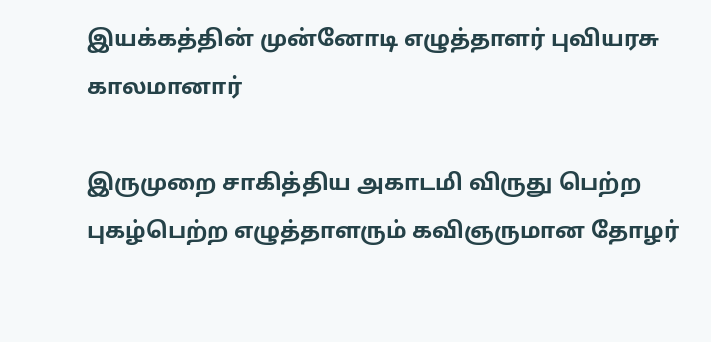இயக்கத்தின் முன்னோடி எழுத்தாளர் புவியரசு காலமானார்

இருமுறை சாகித்திய அகாடமி விருது பெற்ற புகழ்பெற்ற எழுத்தாளரும் கவிஞருமான தோழர்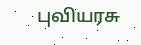புவியரசு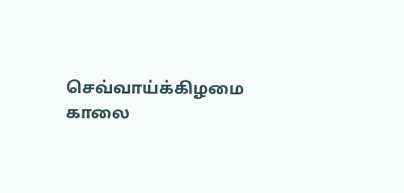செவ்வாய்க்கிழமை காலை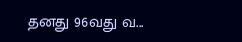தனது 96வது வ...